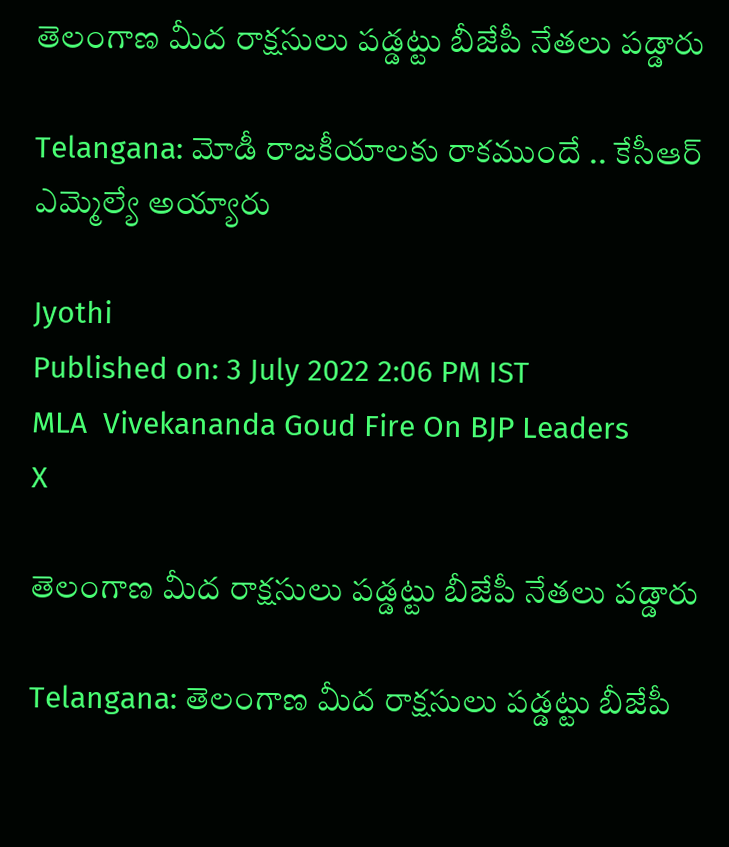తెలంగాణ మీద రాక్షసులు పడ్డట్టు బీజేపీ నేతలు పడ్డారు

Telangana: మోడీ రాజకీయాలకు రాకముందే .. కేసీఆర్ ఎమ్మెల్యే అయ్యారు

Jyothi
Published on: 3 July 2022 2:06 PM IST
MLA  Vivekananda Goud Fire On BJP Leaders
X

తెలంగాణ మీద రాక్షసులు పడ్డట్టు బీజేపీ నేతలు పడ్డారు

Telangana: తెలంగాణ మీద రాక్షసులు పడ్డట్టు బీజేపీ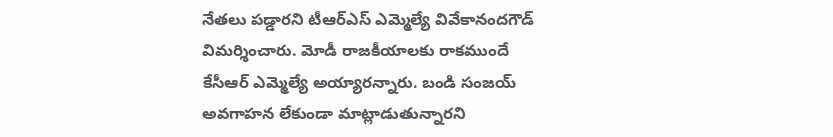నేతలు పడ్డారని టీఆర్‌ఎస్ ఎమ్మెల్యే వివేకానందగౌడ్ విమర్శించారు. మోడీ రాజకీయాలకు రాకముందే కేసీఆర్ ఎమ్మెల్యే అయ్యారన్నారు. బండి సంజయ్ అవగాహన లేకుండా మాట్లాడుతున్నారని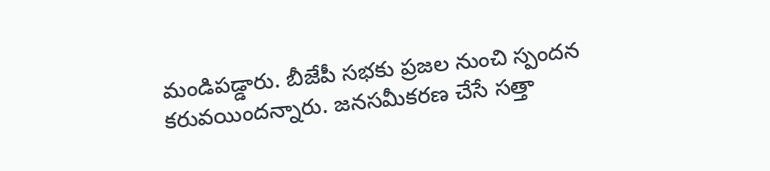మండిపడ్డారు. బీజేపీ సభకు ప్రజల నుంచి స్పందన కరువయిందన్నారు. జనసమీకరణ చేసే సత్తా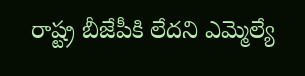రాష్ట్ర బీజేపీకి లేదని ఎమ్మెల్యే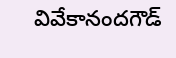వివేకానందగౌడ్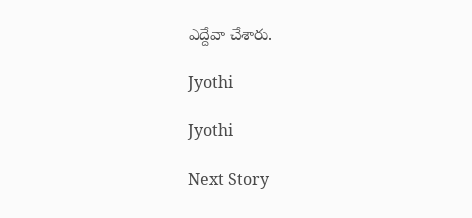ఎద్దేవా చేశారు.

Jyothi

Jyothi

Next Story